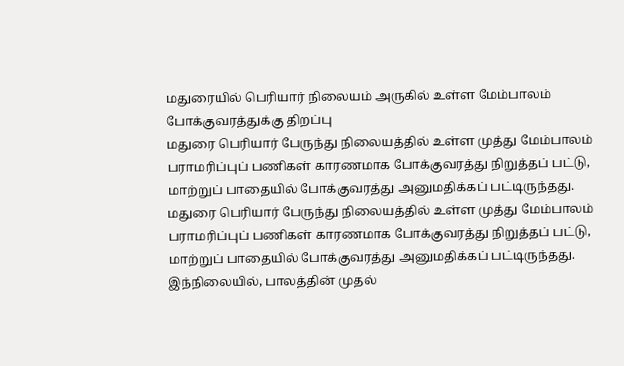மதுரையில் பெரியார் நிலையம் அருகில் உள்ள மேம்பாலம் போக்குவரத்துக்கு திறப்பு
மதுரை பெரியார் பேருந்து நிலையத்தில் உள்ள முத்து மேம்பாலம் பராமரிப்புப் பணிகள் காரணமாக போக்குவரத்து நிறுத்தப் பட்டு, மாற்றுப் பாதையில் போக்குவரத்து அனுமதிக்கப் பட்டிருந்தது.
மதுரை பெரியார் பேருந்து நிலையத்தில் உள்ள முத்து மேம்பாலம் பராமரிப்புப் பணிகள் காரணமாக போக்குவரத்து நிறுத்தப் பட்டு, மாற்றுப் பாதையில் போக்குவரத்து அனுமதிக்கப் பட்டிருந்தது.
இந்நிலையில், பாலத்தின் முதல்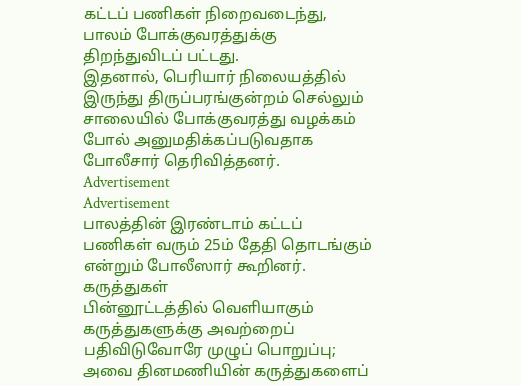கட்டப் பணிகள் நிறைவடைந்து, பாலம் போக்குவரத்துக்கு திறந்துவிடப் பட்டது.
இதனால், பெரியார் நிலையத்தில் இருந்து திருப்பரங்குன்றம் செல்லும் சாலையில் போக்குவரத்து வழக்கம் போல் அனுமதிக்கப்படுவதாக போலீசார் தெரிவித்தனர்.
Advertisement
Advertisement
பாலத்தின் இரண்டாம் கட்டப் பணிகள் வரும் 25ம் தேதி தொடங்கும் என்றும் போலீஸார் கூறினர்.
கருத்துகள்
பின்னூட்டத்தில் வெளியாகும் கருத்துகளுக்கு அவற்றைப் பதிவிடுவோரே முழுப் பொறுப்பு; அவை தினமணியின் கருத்துகளைப்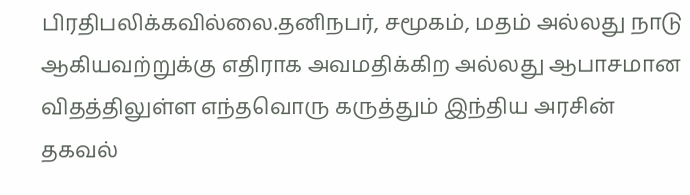பிரதிபலிக்கவில்லை.தனிநபர், சமூகம், மதம் அல்லது நாடு ஆகியவற்றுக்கு எதிராக அவமதிக்கிற அல்லது ஆபாசமான விதத்திலுள்ள எந்தவொரு கருத்தும் இந்திய அரசின் தகவல்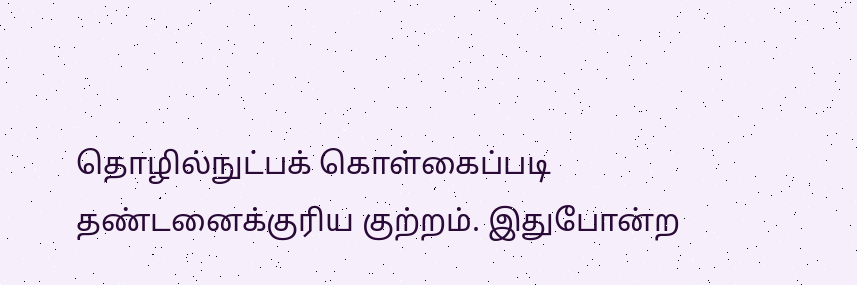தொழில்நுட்பக் கொள்கைப்படி தண்டனைக்குரிய குற்றம். இதுபோன்ற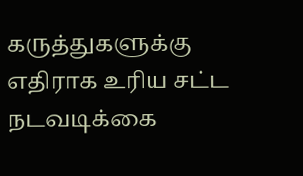கருத்துகளுக்கு எதிராக உரிய சட்ட நடவடிக்கை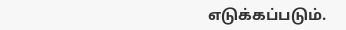எடுக்கப்படும்.